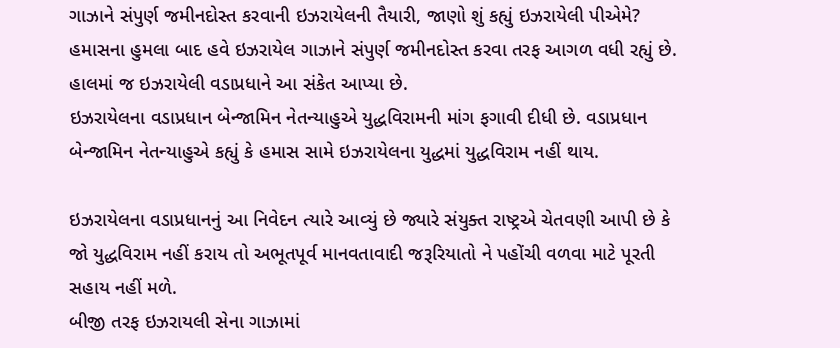ગાઝાને સંપુર્ણ જમીનદોસ્ત કરવાની ઇઝરાયેલની તૈયારી, જાણો શું કહ્યું ઇઝરાયેલી પીએમે?
હમાસના હુમલા બાદ હવે ઇઝરાયેલ ગાઝાને સંપુર્ણ જમીનદોસ્ત કરવા તરફ આગળ વધી રહ્યું છે. હાલમાં જ ઇઝરાયેલી વડાપ્રધાને આ સંકેત આપ્યા છે.
ઇઝરાયેલના વડાપ્રધાન બેન્જામિન નેતન્યાહુએ યુદ્ધવિરામની માંગ ફગાવી દીધી છે. વડાપ્રધાન બેન્જામિન નેતન્યાહુએ કહ્યું કે હમાસ સામે ઇઝરાયેલના યુદ્ધમાં યુદ્ધવિરામ નહીં થાય.

ઇઝરાયેલના વડાપ્રધાનનું આ નિવેદન ત્યારે આવ્યું છે જ્યારે સંયુક્ત રાષ્ટ્રએ ચેતવણી આપી છે કે જો યુદ્ધવિરામ નહીં કરાય તો અભૂતપૂર્વ માનવતાવાદી જરૂરિયાતો ને પહોંચી વળવા માટે પૂરતી સહાય નહીં મળે.
બીજી તરફ ઇઝરાયલી સેના ગાઝામાં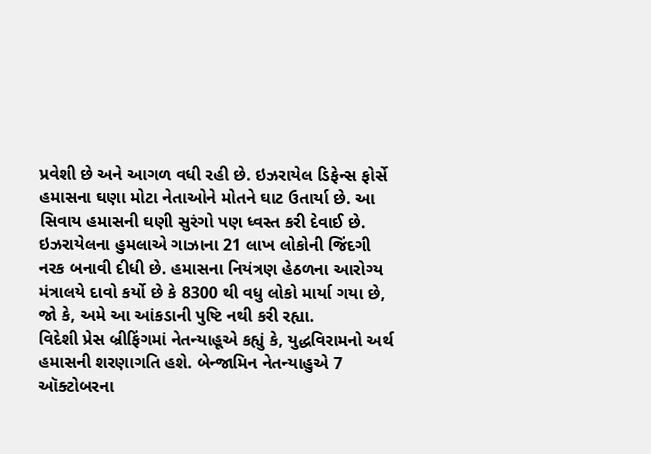પ્રવેશી છે અને આગળ વધી રહી છે. ઇઝરાયેલ ડિફેન્સ ફોર્સે હમાસના ઘણા મોટા નેતાઓને મોતને ઘાટ ઉતાર્યા છે. આ સિવાય હમાસની ઘણી સુરંગો પણ ધ્વસ્ત કરી દેવાઈ છે.
ઇઝરાયેલના હુમલાએ ગાઝાના 21 લાખ લોકોની જિંદગી નરક બનાવી દીધી છે. હમાસના નિયંત્રણ હેઠળના આરોગ્ય મંત્રાલયે દાવો કર્યો છે કે 8300 થી વધુ લોકો માર્યા ગયા છે, જો કે, અમે આ આંકડાની પુષ્ટિ નથી કરી રહ્યા.
વિદેશી પ્રેસ બ્રીફિંગમાં નેતન્યાહૂએ કહ્યું કે, યુદ્ધવિરામનો અર્થ હમાસની શરણાગતિ હશે. બેન્જામિન નેતન્યાહુએ 7 ઑક્ટોબરના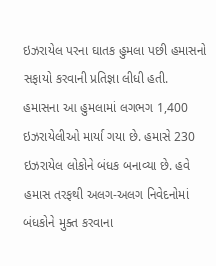ઇઝરાયેલ પરના ઘાતક હુમલા પછી હમાસનો સફાયો કરવાની પ્રતિજ્ઞા લીધી હતી.
હમાસના આ હુમલામાં લગભગ 1,400 ઇઝરાયેલીઓ માર્યા ગયા છે. હમાસે 230 ઇઝરાયેલ લોકોને બંધક બનાવ્યા છે. હવે હમાસ તરફથી અલગ-અલગ નિવેદનોમાં બંધકોને મુક્ત કરવાના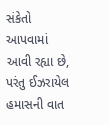સંકેતો આપવામાં આવી રહ્યા છે, પરંતુ ઈઝરાયેલ હમાસની વાત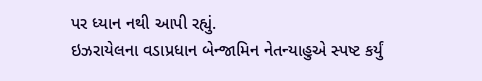પર ધ્યાન નથી આપી રહ્યું.
ઇઝરાયેલના વડાપ્રધાન બેન્જામિન નેતન્યાહુએ સ્પષ્ટ કર્યું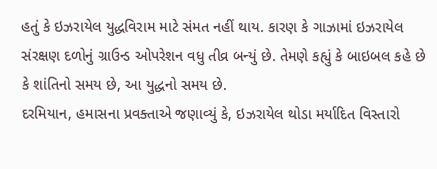હતું કે ઇઝરાયેલ યુદ્ધવિરામ માટે સંમત નહીં થાય. કારણ કે ગાઝામાં ઇઝરાયેલ સંરક્ષણ દળોનું ગ્રાઉન્ડ ઓપરેશન વધુ તીવ્ર બન્યું છે. તેમણે કહ્યું કે બાઇબલ કહે છે કે શાંતિનો સમય છે, આ યુદ્ધનો સમય છે.
દરમિયાન, હમાસના પ્રવક્તાએ જણાવ્યું કે, ઇઝરાયેલ થોડા મર્યાદિત વિસ્તારો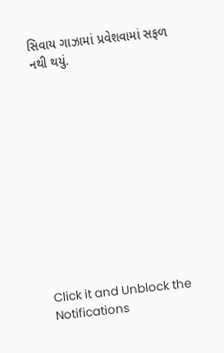સિવાય ગાઝામાં પ્રવેશવામાં સફળ નથી થયું.












Click it and Unblock the Notifications